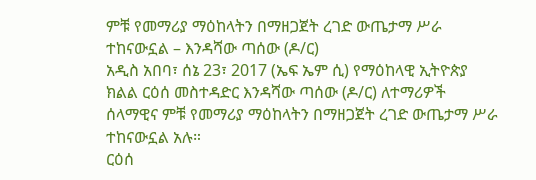ምቹ የመማሪያ ማዕከላትን በማዘጋጀት ረገድ ውጤታማ ሥራ ተከናውኗል – እንዳሻው ጣሰው (ዶ/ር)
አዲስ አበባ፣ ሰኔ 23፣ 2017 (ኤፍ ኤም ሲ) የማዕከላዊ ኢትዮጵያ ክልል ርዕሰ መስተዳድር እንዳሻው ጣሰው (ዶ/ር) ለተማሪዎች ሰላማዊና ምቹ የመማሪያ ማዕከላትን በማዘጋጀት ረገድ ውጤታማ ሥራ ተከናውኗል አሉ።
ርዕሰ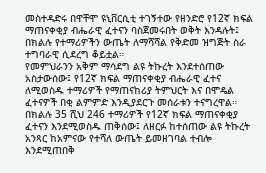መስተዳድሩ በዋቸሞ ዩኒቨርሲቲ ተገኝተው የዘንድሮ የ12ኛ ክፍል ማጠናቀቂያ ብሔራዊ ፈተናን ባስጀመሩበት ወቅት እንዳሉት፤ በክልሉ የተማሪዎችን ውጤት ለማሻሻል የቅድመ ዝግጅት ስራ ተግባራዊ ሲደረግ ቆይቷል።
የመምህራንን አቅም ማሳደግ ልዩ ትኩረት እንደተሰጠው አስታውሰው፤ የ12ኛ ክፍል ማጠናቀቂያ ብሔራዊ ፈተና ለሚወስዱ ተማሪዎች የማጠናከሪያ ትምህርት እና በሞዴል ፈተናዎች በቂ ልምምድ እንዲያደርጉ መሰራቱን ተናግረዋል።
በክልሉ 35 ሺህ 246 ተማሪዎች የ12ኛ ክፍል ማጠናቀቂያ ፈተናን እንደሚወስዱ ጠቅሰው፤ ለዘርፉ ከተሰጠው ልዩ ትኩረት አንጻር ከአምናው የተሻለ ውጤት ይመዘገባል ተብሎ እንደሚጠበቅ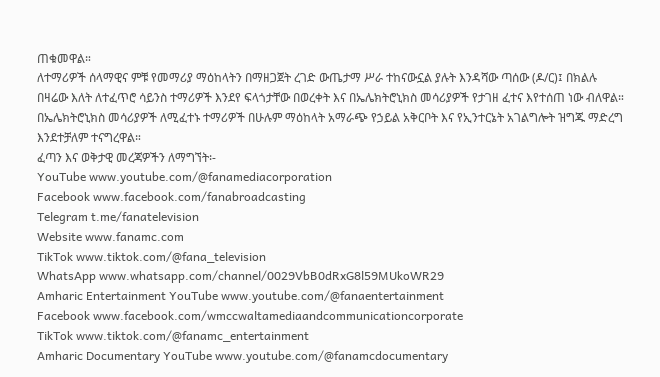ጠቁመዋል።
ለተማሪዎች ሰላማዊና ምቹ የመማሪያ ማዕከላትን በማዘጋጀት ረገድ ውጤታማ ሥራ ተከናውኗል ያሉት እንዳሻው ጣሰው (ዶ/ር)፤ በክልሉ በዛሬው እለት ለተፈጥሮ ሳይንስ ተማሪዎች እንደየ ፍላጎታቸው በወረቀት እና በኤሌክትሮኒክስ መሳሪያዎች የታገዘ ፈተና እየተሰጠ ነው ብለዋል።
በኤሌክትሮኒክስ መሳሪያዎች ለሚፈተኑ ተማሪዎች በሁሉም ማዕከላት አማራጭ የኃይል አቅርቦት እና የኢንተርኔት አገልግሎት ዝግጁ ማድረግ እንደተቻለም ተናግረዋል።
ፈጣን እና ወቅታዊ መረጃዎችን ለማግኘት፡-
YouTube www.youtube.com/@fanamediacorporation
Facebook www.facebook.com/fanabroadcasting
Telegram t.me/fanatelevision
Website www.fanamc.com
TikTok www.tiktok.com/@fana_television
WhatsApp www.whatsapp.com/channel/0029VbB0dRxG8l59MUkoWR29
Amharic Entertainment YouTube www.youtube.com/@fanaentertainment
Facebook www.facebook.com/wmccwaltamediaandcommunicationcorporate
TikTok www.tiktok.com/@fanamc_entertainment
Amharic Documentary YouTube www.youtube.com/@fanamcdocumentary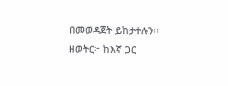በመወዳጀት ይከታተሉን፡፡
ዘወትር፦ ከእኛ ጋር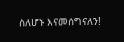ስለሆኑ እናመሰግናለን!